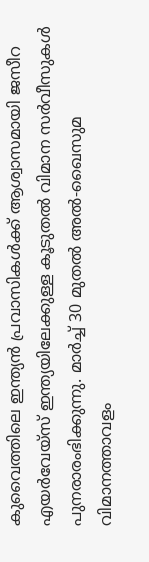കുവൈത്തിലെ ഇന്ത്യൻ പ്രവാസികൾക്ക് ആശ്വാസമായി ജസീറ എയർവേയ്സ് ഇന്ത്യയിലേക്കുള്ള കൂടുതൽ വിമാന സർവീസുകൾ പുനരാരംഭിക്കുന്നു. മാർച്ച് 30 മുതൽ അൽ-ഖൈസുമ വിമാനത്താവളം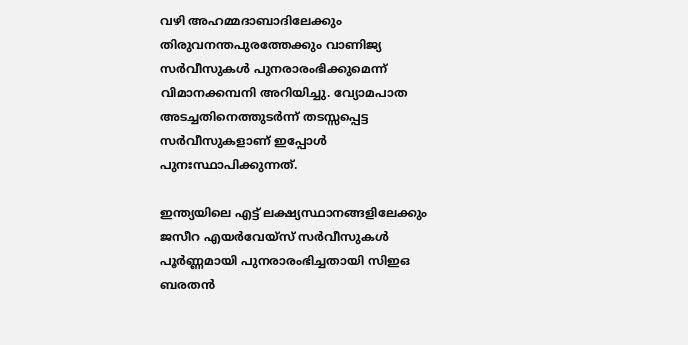വഴി അഹമ്മദാബാദിലേക്കും തിരുവനന്തപുരത്തേക്കും വാണിജ്യ സർവീസുകൾ പുനരാരംഭിക്കുമെന്ന് വിമാനക്കമ്പനി അറിയിച്ചു. വ്യോമപാത അടച്ചതിനെത്തുടർന്ന് തടസ്സപ്പെട്ട സർവീസുകളാണ് ഇപ്പോൾ പുനഃസ്ഥാപിക്കുന്നത്.

ഇന്ത്യയിലെ എട്ട് ലക്ഷ്യസ്ഥാനങ്ങളിലേക്കും ജസീറ എയർവേയ്സ് സർവീസുകൾ പൂർണ്ണമായി പുനരാരംഭിച്ചതായി സിഇഒ ബരതൻ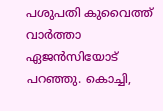പശുപതി കുവൈത്ത് വാർത്താ ഏജൻസിയോട് പറഞ്ഞു. കൊച്ചി,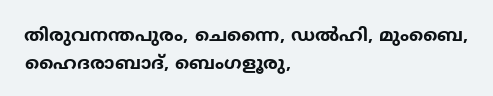തിരുവനന്തപുരം, ചെന്നൈ, ഡൽഹി, മുംബൈ, ഹൈദരാബാദ്, ബെംഗളൂരു,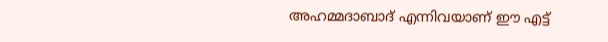അഹമ്മദാബാദ് എന്നിവയാണ് ഈ എട്ട്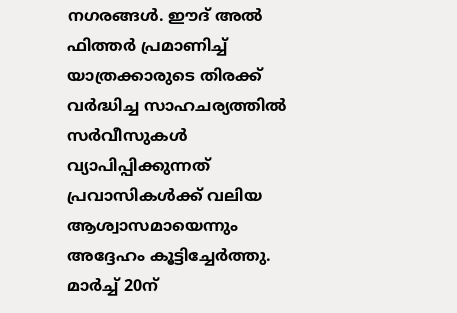നഗരങ്ങൾ. ഈദ് അൽ ഫിത്തർ പ്രമാണിച്ച് യാത്രക്കാരുടെ തിരക്ക് വർദ്ധിച്ച സാഹചര്യത്തിൽ സർവീസുകൾ വ്യാപിപ്പിക്കുന്നത് പ്രവാസികൾക്ക് വലിയ ആശ്വാസമായെന്നും അദ്ദേഹം കൂട്ടിച്ചേർത്തു.
മാർച്ച് 20ന്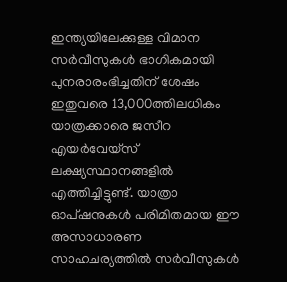ഇന്ത്യയിലേക്കുള്ള വിമാന സർവീസുകൾ ഭാഗികമായി പുനരാരംഭിച്ചതിന് ശേഷം ഇതുവരെ 13,000ത്തിലധികം യാത്രക്കാരെ ജസീറ എയർവേയ്സ് ലക്ഷ്യസ്ഥാനങ്ങളിൽ എത്തിച്ചിട്ടുണ്ട്. യാത്രാ ഓപ്ഷനുകൾ പരിമിതമായ ഈ അസാധാരണ സാഹചര്യത്തിൽ സർവീസുകൾ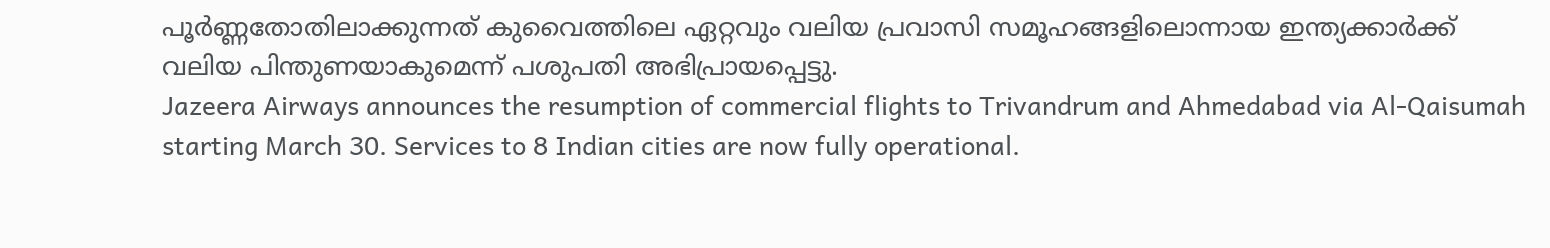പൂർണ്ണതോതിലാക്കുന്നത് കുവൈത്തിലെ ഏറ്റവും വലിയ പ്രവാസി സമൂഹങ്ങളിലൊന്നായ ഇന്ത്യക്കാർക്ക് വലിയ പിന്തുണയാകുമെന്ന് പശുപതി അഭിപ്രായപ്പെട്ടു.
Jazeera Airways announces the resumption of commercial flights to Trivandrum and Ahmedabad via Al-Qaisumah starting March 30. Services to 8 Indian cities are now fully operational.